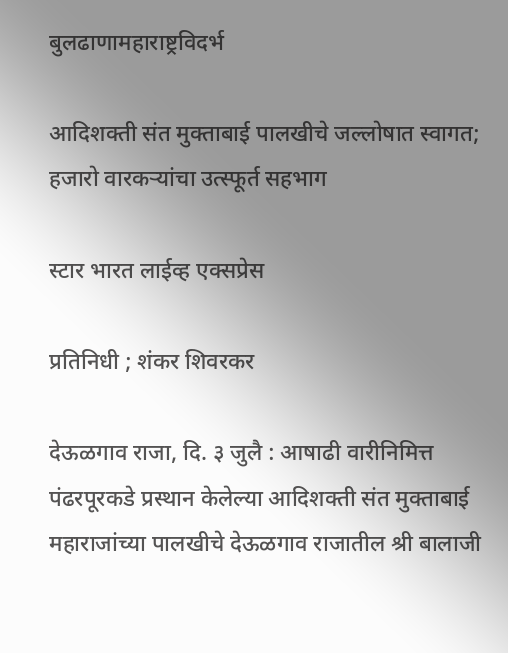बुलढाणामहाराष्ट्रविदर्भ

आदिशक्ती संत मुक्ताबाई पालखीचे जल्लोषात स्वागत; हजारो वारकऱ्यांचा उत्स्फूर्त सहभाग

स्टार भारत लाईव्ह एक्सप्रेस

प्रतिनिधी ; शंकर शिवरकर

देऊळगाव राजा, दि. ३ जुलै : आषाढी वारीनिमित्त पंढरपूरकडे प्रस्थान केलेल्या आदिशक्ती संत मुक्ताबाई महाराजांच्या पालखीचे देऊळगाव राजातील श्री बालाजी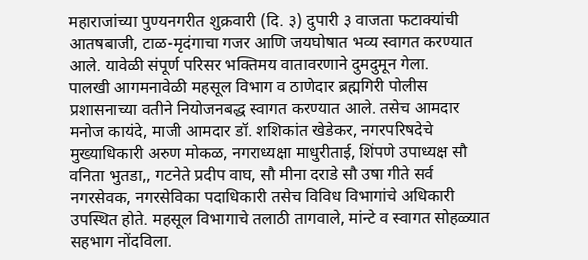महाराजांच्या पुण्यनगरीत शुक्रवारी (दि. ३) दुपारी ३ वाजता फटाक्यांची आतषबाजी, टाळ-मृदंगाचा गजर आणि जयघोषात भव्य स्वागत करण्यात आले. यावेळी संपूर्ण परिसर भक्तिमय वातावरणाने दुमदुमून गेला.
पालखी आगमनावेळी महसूल विभाग व ठाणेदार ब्रह्मगिरी पोलीस प्रशासनाच्या वतीने नियोजनबद्ध स्वागत करण्यात आले. तसेच आमदार मनोज कायंदे, माजी आमदार डॉ. शशिकांत खेडेकर, नगरपरिषदेचे मुख्याधिकारी अरुण मोकळ, नगराध्यक्षा माधुरीताई, शिंपणे उपाध्यक्ष सौ वनिता भुतडा,, गटनेते प्रदीप वाघ, सौ मीना दराडे सौ उषा गीते सर्व नगरसेवक, नगरसेविका पदाधिकारी तसेच विविध विभागांचे अधिकारी उपस्थित होते. महसूल विभागाचे तलाठी तागवाले, मांन्टे व स्वागत सोहळ्यात सहभाग नोंदविला.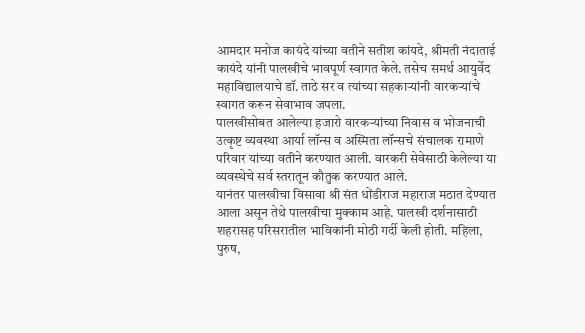आमदार मनोज कायंदे यांच्या वतीने सतीश कांयदे, श्रीमती नंदाताई कायंदे यांनी पालखीचे भावपूर्ण स्वागत केले. तसेच समर्थ आयुर्वेद महाविद्यालयाचे डॉ. ताठे सर व त्यांच्या सहकाऱ्यांनी वारकऱ्यांचे स्वागत करून सेवाभाव जपला.
पालखीसोबत आलेल्या हजारो वारकऱ्यांच्या निवास व भोजनाची उत्कृष्ट व्यवस्था आर्या लॉन्स व अस्मिता लॉन्सचे संचालक रामाणे परिवार यांच्या वतीने करण्यात आली. वारकरी सेवेसाठी केलेल्या या व्यवस्थेचे सर्व स्तरातून कौतुक करण्यात आले.
यानंतर पालखीचा विसावा श्री संत धोंडीराज महाराज मठात देण्यात आला असून तेथे पालखीचा मुक्काम आहे. पालखी दर्शनासाठी शहरासह परिसरातील भाविकांनी मोठी गर्दी केली होती. महिला, पुरुष,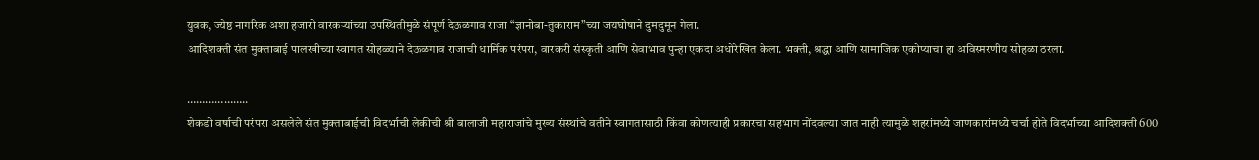युवक, ज्येष्ठ नागरिक अशा हजारो वारकऱ्यांच्या उपस्थितीमुळे संपूर्ण देऊळगाव राजा “ज्ञानोबा-तुकाराम”च्या जयघोषाने दुमदुमून गेला.
आदिशक्ती संत मुक्ताबाई पालखीच्या स्वागत सोहळ्याने देऊळगाव राजाची धार्मिक परंपरा, वारकरी संस्कृती आणि सेवाभाव पुन्हा एकदा अधोरेखित केला. भक्ती, श्रद्धा आणि सामाजिक एकोप्याचा हा अविस्मरणीय सोहळा ठरला.

………………..
शेकडो वर्षाची परंपरा असलेले संत मुक्ताबाईची विदर्भाची लेकीची श्री बालाजी महाराजांचे मुख्य संस्थांचे वतीने स्वागतासाठी किंवा कोणत्याही प्रकारचा सहभाग नोंदवल्या जात नाही त्यामुळे शहरांमध्ये जाणकारांमध्ये चर्चा होते विदर्भाच्या आदिशक्ती 600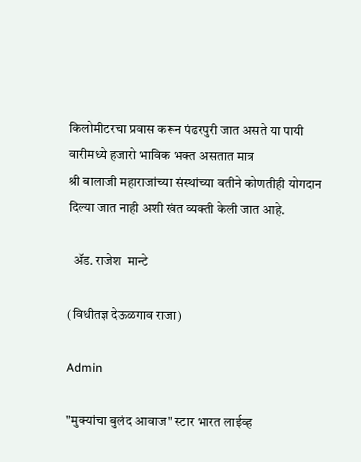किलोमीटरचा प्रवास करून पंढरपुरी जात असते या पायी वारीमध्ये हजारो भाविक भक्त असतात मात्र
श्री बालाजी महाराजांच्या संस्थांच्या वतीने कोणतीही योगदान दिल्या जात नाही अशी खंत व्यक्ती केली जात आहे.

  ॲड. राजेश  मान्टे

(विधीतज्ञ देऊळगाव राजा)

Admin

"मुक्यांचा बुलंद आवाज" स्टार भारत लाईव्ह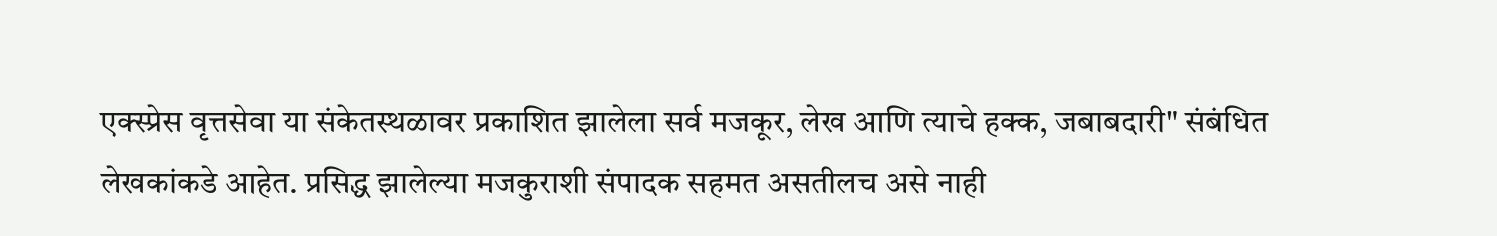एक्स्प्रेस वृत्तसेवा या संकेतस्थळावर प्रकाशित झालेला सर्व मजकूर, लेख आणि त्याचे हक्क, जबाबदारी" संबंधित लेखकांकडे आहेत. प्रसिद्ध झालेल्या मजकुराशी संपादक सहमत असतीलच असे नाही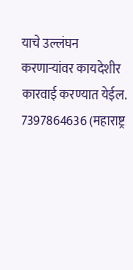याचे उल्लंघन करणाऱ्यांवर कायदेशीर कारवाई करण्यात येईल. 7397864636 (महाराष्ट्र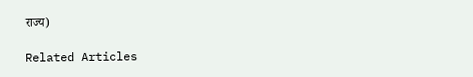राज्य)

Related Articles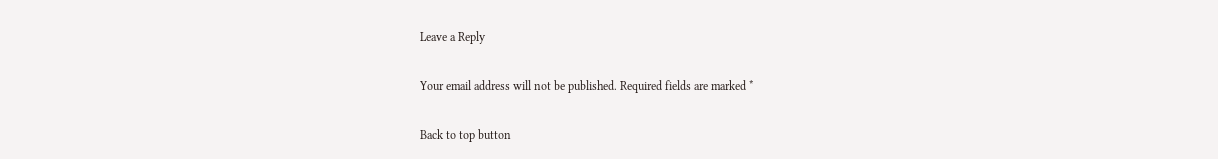Leave a Reply

Your email address will not be published. Required fields are marked *

Back to top button